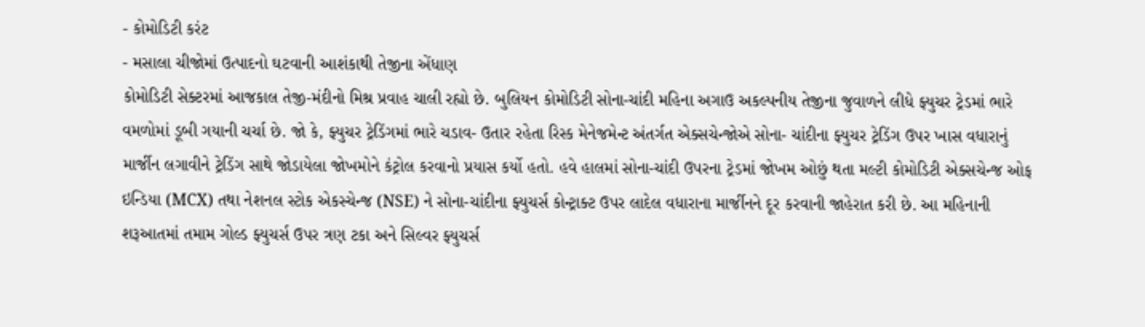- કોમોડિટી કરંટ
- મસાલા ચીજોમાં ઉત્પાદનો ઘટવાની આશંકાથી તેજીના એંધાણ
કોમોડિટી સેક્ટરમાં આજકાલ તેજી-મંદીનો મિશ્ર પ્રવાહ ચાલી રહ્યો છે. બુલિયન કોમોડિટી સોના-ચાંદી મહિના અગાઉ અકલ્પનીય તેજીના જુવાળને લીધે ફ્યુચર ટ્રેડમાં ભારે વમળોમાં ડૂબી ગયાની ચર્ચા છે. જો કે, ફ્યુચર ટ્રેડિંગમાં ભારે ચડાવ- ઉતાર રહેતા રિસ્ક મેનેજમેન્ટ અંતર્ગત એક્સચેન્જોએ સોના- ચાંદીના ફ્યુચર ટ્રેડિંગ ઉપર ખાસ વધારાનું માર્જીન લગાવીને ટ્રેડિંગ સાથે જોડાયેલા જોખમોને કંટ્રોલ કરવાનો પ્રયાસ કર્યો હતો. હવે હાલમાં સોના-ચાંદી ઉપરના ટ્રેડમાં જોખમ ઓછું થતા મલ્ટી કોમોડિટી એક્સચેન્જ ઓફ ઇન્ડિયા (MCX) તથા નેશનલ સ્ટોક એકસ્ચેન્જ (NSE) ને સોના-ચાંદીના ફ્યુચર્સ કોન્ટ્રાક્ટ ઉપર લાદેલ વધારાના માર્જીનને દૂર કરવાની જાહેરાત કરી છે. આ મહિનાની શરૂઆતમાં તમામ ગોલ્ડ ફ્યુચર્સ ઉપર ત્રણ ટકા અને સિલ્વર ફ્યુચર્સ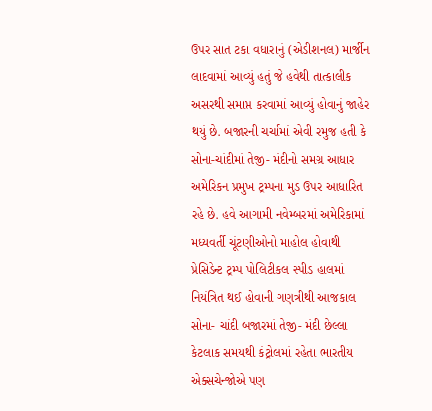ઉપર સાત ટકા વધારાનું (એડીશનલ) માર્જીન લાદવામાં આવ્યું હતું જે હવેથી તાત્કાલીક અસરથી સમાપ્ત કરવામાં આવ્યું હોવાનું જાહેર થયું છે. બજારની ચર્ચામાં એવી રમુજ હતી કે સોના-ચાંદીમાં તેજી- મંદીનો સમગ્ર આધાર અમેરિકન પ્રમુખ ટ્રમ્પના મુડ ઉપર આધારિત રહે છે. હવે આગામી નવેમ્બરમાં અમેરિકામાં મધ્યવર્તી ચૂંટણીઓનો માહોલ હોવાથી પ્રેસિડેન્ટ ટ્રમ્પ પોલિટીકલ સ્પીડ હાલમાં નિયંત્રિત થઈ હોવાની ગણત્રીથી આજકાલ સોના- ચાંદી બજારમાં તેજી- મંદી છેલ્લા કેટલાક સમયથી કંટ્રોલમાં રહેતા ભારતીય એક્સચેન્જોએ પણ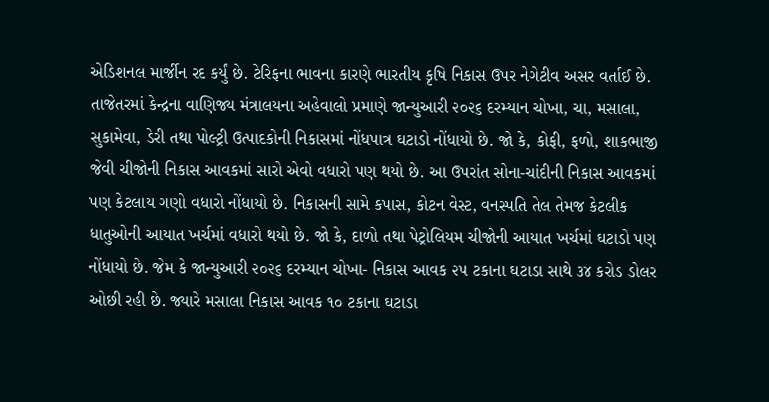એડિશનલ માર્જીન રદ કર્યું છે. ટેરિફના ભાવના કારણે ભારતીય કૃષિ નિકાસ ઉપર નેગેટીવ અસર વર્તાઈ છે.
તાજેતરમાં કેન્દ્રના વાણિજ્ય મંત્રાલયના અહેવાલો પ્રમાણે જાન્યુઆરી ૨૦૨૬ દરમ્યાન ચોખા, ચા, મસાલા, સુકામેવા, ડેરી તથા પોલ્ટ્રી ઉત્પાદકોની નિકાસમાં નોંધપાત્ર ઘટાડો નોંધાયો છે. જો કે, કોફી, ફળો, શાકભાજી જેવી ચીજોની નિકાસ આવકમાં સારો એવો વધારો પણ થયો છે. આ ઉપરાંત સોના-ચાંદીની નિકાસ આવકમાં પણ કેટલાય ગણો વધારો નોંધાયો છે. નિકાસની સામે કપાસ, કોટન વેસ્ટ, વનસ્પતિ તેલ તેમજ કેટલીક ધાતુઓની આયાત ખર્ચમાં વધારો થયો છે. જો કે, દાળો તથા પેટ્રોલિયમ ચીજોની આયાત ખર્ચમાં ઘટાડો પણ નોંધાયો છે. જેમ કે જાન્યુઆરી ૨૦૨૬ દરમ્યાન ચોખા- નિકાસ આવક ૨૫ ટકાના ઘટાડા સાથે ૩૪ કરોડ ડોલર ઓછી રહી છે. જ્યારે મસાલા નિકાસ આવક ૧૦ ટકાના ઘટાડા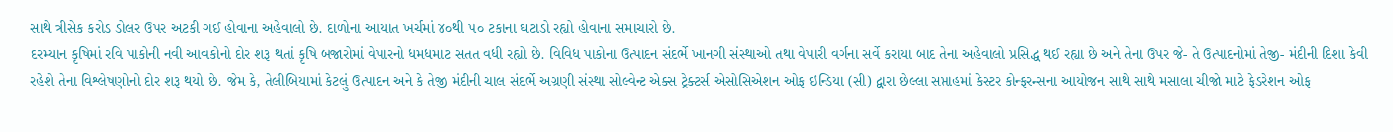સાથે ત્રીસેક કરોડ ડોલર ઉપર અટકી ગઈ હોવાના અહેવાલો છે. દાળોના આયાત ખર્ચમાં ૪૦થી ૫૦ ટકાના ઘટાડો રહ્યો હોવાના સમાચારો છે.
દરમ્યાન કૃષિમાં રવિ પાકોની નવી આવકોનો દોર શરૂ થતાં કૃષિ બજારોમાં વેપારનો ધમધમાટ સતત વધી રહ્યો છે. વિવિધ પાકોના ઉત્પાદન સંદર્ભે ખાનગી સંસ્થાઓ તથા વેપારી વર્ગના સર્વે કરાયા બાદ તેના અહેવાલો પ્રસિદ્ધ થઈ રહ્યા છે અને તેના ઉપર જે- તે ઉત્પાદનોમાં તેજી- મંદીની દિશા કેવી રહેશે તેના વિશ્લેષણોનો દોર શરૂ થયો છે. જેમ કે, તેલીબિયામાં કેટલું ઉત્પાદન અને કે તેજી મંદીની ચાલ સંદર્ભે અગ્રણી સંસ્થા સોલ્વેન્ટ એક્સ ટ્રેક્ટર્સ એસોસિએશન ઓફ ઇન્ડિયા (સી) દ્વારા છેલ્લા સપ્તાહમાં કેસ્ટર કોન્ફરન્સના આયોજન સાથે સાથે મસાલા ચીજો માટે ફેડરેશન ઓફ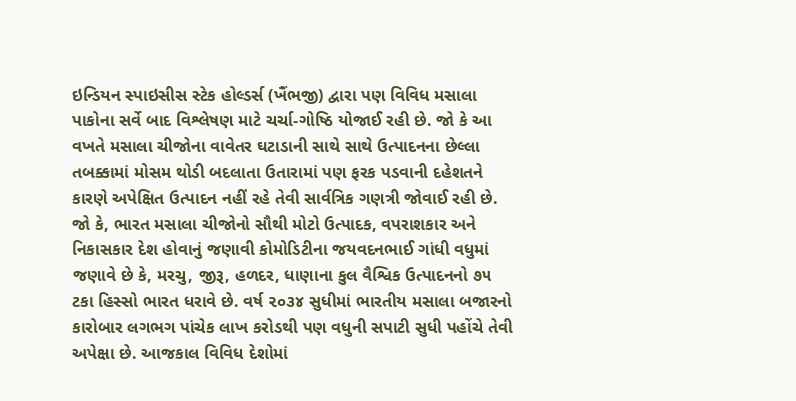ઇન્ડિયન સ્પાઇસીસ સ્ટેક હોલ્ડર્સ (ખૈંભજી) દ્વારા પણ વિવિધ મસાલા પાકોના સર્વે બાદ વિશ્લેષણ માટે ચર્ચા-ગોષ્ઠિ યોજાઈ રહી છે. જો કે આ વખતે મસાલા ચીજોના વાવેતર ઘટાડાની સાથે સાથે ઉત્પાદનના છેલ્લા તબક્કામાં મોસમ થોડી બદલાતા ઉતારામાં પણ ફરક પડવાની દહેશતને કારણે અપેક્ષિત ઉત્પાદન નહીં રહે તેવી સાર્વત્રિક ગણત્રી જોવાઈ રહી છે. જો કે, ભારત મસાલા ચીજોનો સૌથી મોટો ઉત્પાદક, વપરાશકાર અને નિકાસકાર દેશ હોવાનું જણાવી કોમોડિટીના જયવદનભાઈ ગાંધી વધુમાં જણાવે છે કે, મરચુ, જીરૂ, હળદર, ધાણાના કુલ વૈશ્વિક ઉત્પાદનનો ૭૫ ટકા હિસ્સો ભારત ધરાવે છે. વર્ષ ૨૦૩૪ સુધીમાં ભારતીય મસાલા બજારનો કારોબાર લગભગ પાંચેક લાખ કરોડથી પણ વધુની સપાટી સુધી પહોંચે તેવી અપેક્ષા છે. આજકાલ વિવિધ દેશોમાં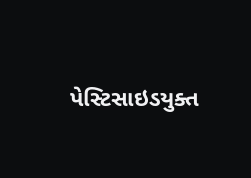પેસ્ટિસાઇડયુક્ત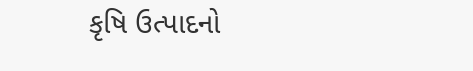કૃષિ ઉત્પાદનો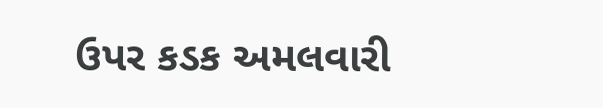ઉપર કડક અમલવારી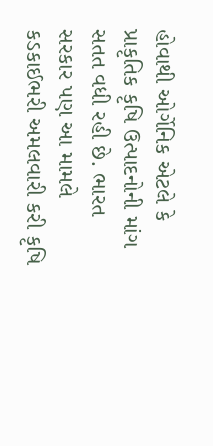હોવાથી ઓર્ગેનિક એટલે કે પ્રાકૃતિક કૃષિ ઉત્પાદનોની માંગ સતત વધી રહી છે. ભારત સરકાર પણ આ મામલે કડકાઈભરી અમલવારી કરી કૃષિ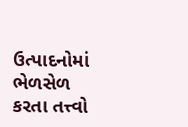ઉત્પાદનોમાં ભેળસેળ કરતા તત્ત્વો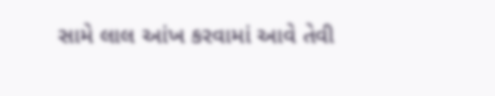સામે લાલ આંખ કરવામાં આવે તેવી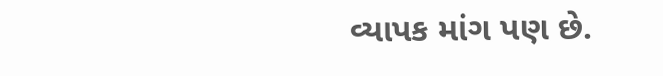વ્યાપક માંગ પણ છે.